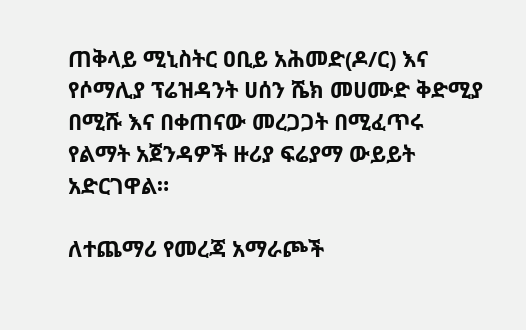ጠቅላይ ሚኒስትር ዐቢይ አሕመድ(ዶ/ር) እና የሶማሊያ ፕሬዝዳንት ሀሰን ሼክ መሀሙድ ቅድሚያ በሚሹ እና በቀጠናው መረጋጋት በሚፈጥሩ የልማት አጀንዳዎች ዙሪያ ፍሬያማ ውይይት አድርገዋል።

ለተጨማሪ የመረጃ አማራጮች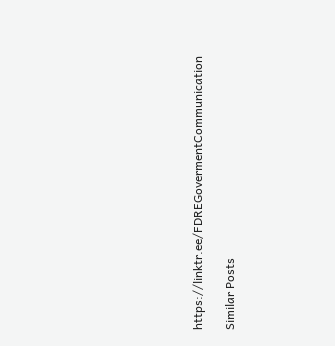https://linktr.ee/FDREGovermentCommunication

Similar Posts